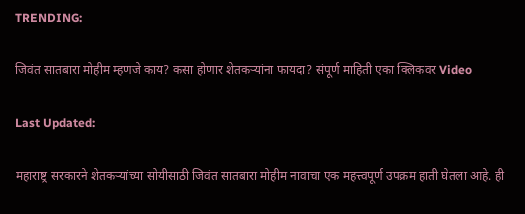TRENDING:

जिवंत सातबारा मोहीम म्हणजे काय? कसा होणार शेतकऱ्यांना फायदा? संपूर्ण माहिती एका क्लिकवर Video

Last Updated:

महाराष्ट्र सरकारने शेतकऱ्यांच्या सोयीसाठी जिवंत सातबारा मोहीम नावाचा एक महत्त्वपूर्ण उपक्रम हाती घेतला आहे. ही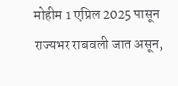मोहीम 1 एप्रिल 2025 पासून राज्यभर राबवली जात असून,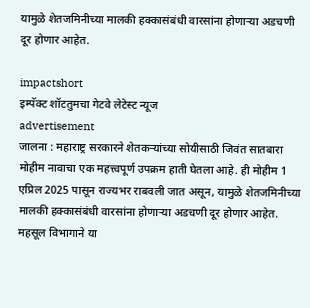यामुळे शेतजमिनीच्या मालकी हक्कासंबंधी वारसांना होणाऱ्या अडचणी दूर होणार आहेत.

impactshort
इम्पॅक्ट शॉटतुमचा गेटवे लेटेस्ट न्यूज
advertisement
जालना : महाराष्ट्र सरकारने शेतकऱ्यांच्या सोयीसाठी जिवंत सातबारा मोहीम नावाचा एक महत्त्वपूर्ण उपक्रम हाती घेतला आहे. ही मोहीम 1 एप्रिल 2025 पासून राज्यभर राबवली जात असून, यामुळे शेतजमिनीच्या मालकी हक्कासंबंधी वारसांना होणाऱ्या अडचणी दूर होणार आहेत. महसूल विभागाने या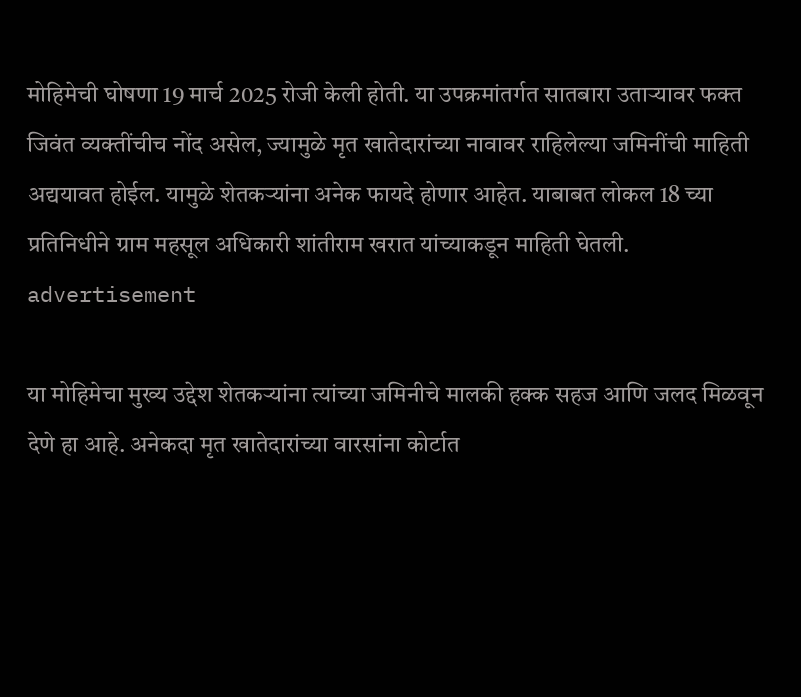मोहिमेची घोषणा 19 मार्च 2025 रोजी केली होती. या उपक्रमांतर्गत सातबारा उताऱ्यावर फक्त जिवंत व्यक्तींचीच नोंद असेल, ज्यामुळे मृत खातेदारांच्या नावावर राहिलेल्या जमिनींची माहिती अद्ययावत होईल. यामुळे शेतकऱ्यांना अनेक फायदे होणार आहेत. याबाबत लोकल 18 च्या प्रतिनिधीने ग्राम महसूल अधिकारी शांतीराम खरात यांच्याकडून माहिती घेतली.
advertisement

या मोहिमेचा मुख्य उद्देश शेतकऱ्यांना त्यांच्या जमिनीचे मालकी हक्क सहज आणि जलद मिळवून देणे हा आहे. अनेकदा मृत खातेदारांच्या वारसांना कोर्टात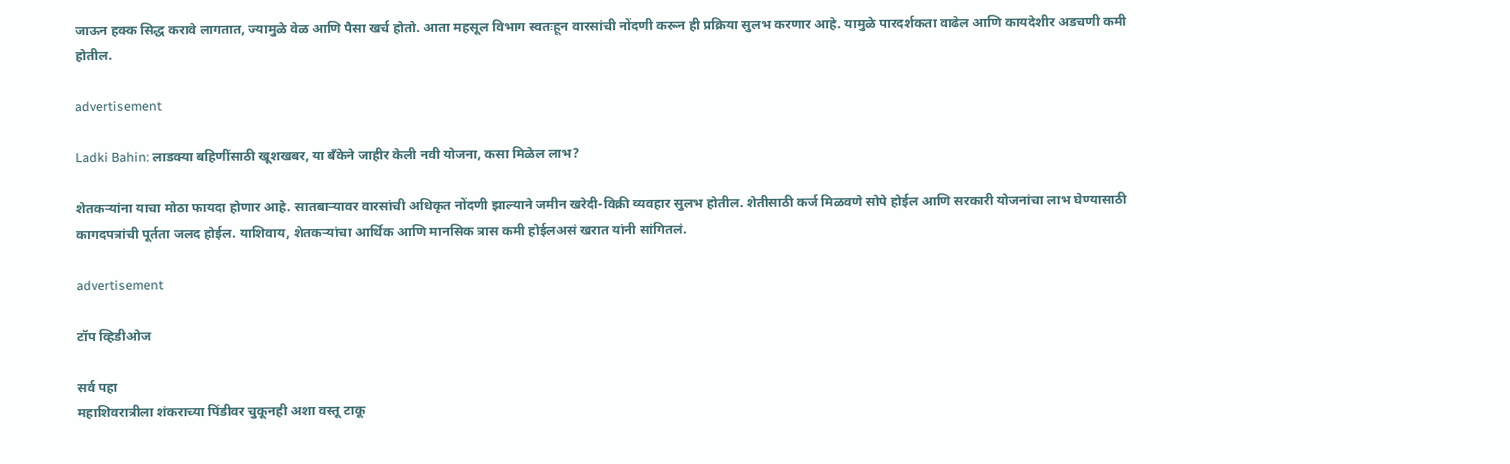जाऊन हक्क सिद्ध करावे लागतात, ज्यामुळे वेळ आणि पैसा खर्च होतो. आता महसूल विभाग स्वतःहून वारसांची नोंदणी करून ही प्रक्रिया सुलभ करणार आहे. यामुळे पारदर्शकता वाढेल आणि कायदेशीर अडचणी कमी होतील.

advertisement

Ladki Bahin: लाडक्या बहिणींसाठी खूशखबर, या बँकेने जाहीर केली नवी योजना, कसा मिळेल लाभ?

शेतकऱ्यांना याचा मोठा फायदा होणार आहे. सातबाऱ्यावर वारसांची अधिकृत नोंदणी झाल्याने जमीन खरेदी-विक्री व्यवहार सुलभ होतील. शेतीसाठी कर्ज मिळवणे सोपे होईल आणि सरकारी योजनांचा लाभ घेण्यासाठी कागदपत्रांची पूर्तता जलद होईल. याशिवाय, शेतकऱ्यांचा आर्थिक आणि मानसिक त्रास कमी होईलअसं खरात यांनी सांगितलं.

advertisement

टॉप व्हिडीओज

सर्व पहा
महाशिवरात्रीला शंकराच्या पिंडीवर चुकूनही अशा वस्तू टाकू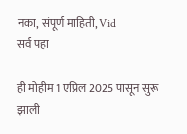नका, संपूर्ण माहिती, Vid
सर्व पहा

ही मोहीम 1 एप्रिल 2025 पासून सुरू झाली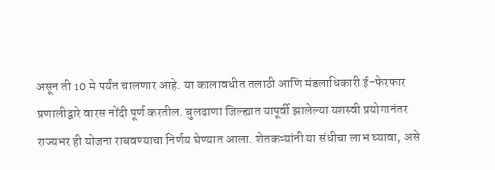असून ती 10 मे पर्यंत चालणार आहे. या कालावधीत तलाठी आणि मंडलाधिकारी ई-फेरफार प्रणालीद्वारे वारस नोंदी पूर्ण करतील. बुलढाणा जिल्ह्यात यापूर्वी झालेल्या यशस्वी प्रयोगानंतर राज्यभर ही योजना राबवण्याचा निर्णय घेण्यात आला. शेतकऱ्यांनी या संधीचा लाभ घ्यावा, असे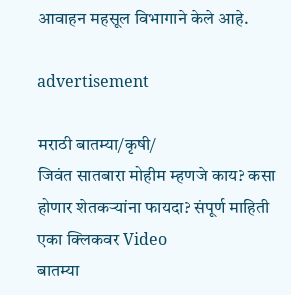आवाहन महसूल विभागाने केले आहे.

advertisement

मराठी बातम्या/कृषी/
जिवंत सातबारा मोहीम म्हणजे काय? कसा होणार शेतकऱ्यांना फायदा? संपूर्ण माहिती एका क्लिकवर Video
बातम्या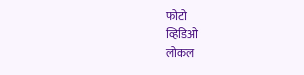फोटो
व्हिडिओ
लोकल